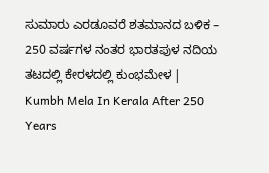ಸುಮಾರು ಎರಡೂವರೆ ಶತಮಾನದ ಬಳಿಕ – 250 ವರ್ಷಗಳ ನಂತರ ಭಾರತಪುಳ ನದಿಯ ತಟದಲ್ಲಿ ಕೇರಳದಲ್ಲಿ ಕುಂಭಮೇಳ | Kumbh Mela In Kerala After 250 Years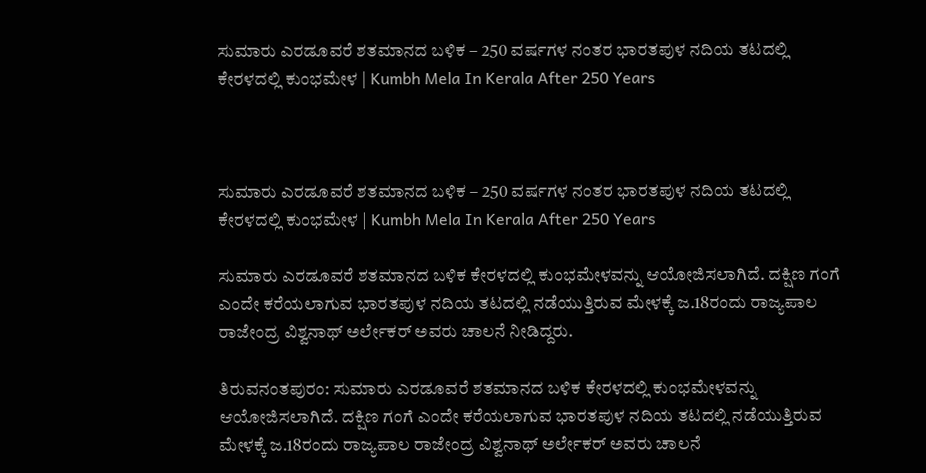ಸುಮಾರು ಎರಡೂವರೆ ಶತಮಾನದ ಬಳಿಕ – 250 ವರ್ಷಗಳ ನಂತರ ಭಾರತಪುಳ ನದಿಯ ತಟದಲ್ಲಿ ಕೇರಳದಲ್ಲಿ ಕುಂಭಮೇಳ | Kumbh Mela In Kerala After 250 Years



ಸುಮಾರು ಎರಡೂವರೆ ಶತಮಾನದ ಬಳಿಕ – 250 ವರ್ಷಗಳ ನಂತರ ಭಾರತಪುಳ ನದಿಯ ತಟದಲ್ಲಿ ಕೇರಳದಲ್ಲಿ ಕುಂಭಮೇಳ | Kumbh Mela In Kerala After 250 Years

ಸುಮಾರು ಎರಡೂವರೆ ಶತಮಾನದ ಬಳಿಕ ಕೇರಳದಲ್ಲಿ ಕುಂಭಮೇಳವನ್ನು ಆಯೋಜಿಸಲಾಗಿದೆ. ದಕ್ಷಿಣ ಗಂಗೆ ಎಂದೇ ಕರೆಯಲಾಗುವ ಭಾರತಪುಳ ನದಿಯ ತಟದಲ್ಲಿ ನಡೆಯುತ್ತಿರುವ ಮೇಳಕ್ಕೆ ಜ.18ರಂದು ರಾಜ್ಯಪಾಲ ರಾಜೇಂದ್ರ ವಿಶ್ವನಾಥ್ ಅರ್ಲೇಕರ್‌ ಅವರು ಚಾಲನೆ ನೀಡಿದ್ದರು.

ತಿರುವನಂತಪುರಂ: ಸುಮಾರು ಎರಡೂವರೆ ಶತಮಾನದ ಬಳಿಕ ಕೇರಳದಲ್ಲಿ ಕುಂಭಮೇಳವನ್ನು ಆಯೋಜಿಸಲಾಗಿದೆ. ದಕ್ಷಿಣ ಗಂಗೆ ಎಂದೇ ಕರೆಯಲಾಗುವ ಭಾರತಪುಳ ನದಿಯ ತಟದಲ್ಲಿ ನಡೆಯುತ್ತಿರುವ ಮೇಳಕ್ಕೆ ಜ.18ರಂದು ರಾಜ್ಯಪಾಲ ರಾಜೇಂದ್ರ ವಿಶ್ವನಾಥ್ ಅರ್ಲೇಕರ್‌ ಅವರು ಚಾಲನೆ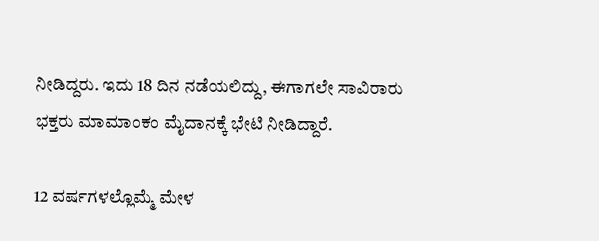ನೀಡಿದ್ದರು. ಇದು 18 ದಿನ ನಡೆಯಲಿದ್ದು, ಈಗಾಗಲೇ ಸಾವಿರಾರು ಭಕ್ತರು ಮಾಮಾಂಕಂ ಮೈದಾನಕ್ಕೆ ಭೇಟಿ ನೀಡಿದ್ದಾರೆ.

12 ವರ್ಷಗಳಲ್ಲೊಮ್ಮೆ ಮೇಳ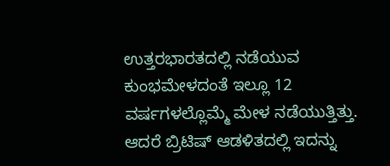ಉತ್ತರಭಾರತದಲ್ಲಿ ನಡೆಯುವ ಕುಂಭಮೇಳದಂತೆ ಇಲ್ಲೂ 12 ವರ್ಷಗಳಲ್ಲೊಮ್ಮೆ ಮೇಳ ನಡೆಯುತ್ತಿತ್ತು. ಆದರೆ ಬ್ರಿಟಿಷ್‌ ಆಡಳಿತದಲ್ಲಿ ಇದನ್ನು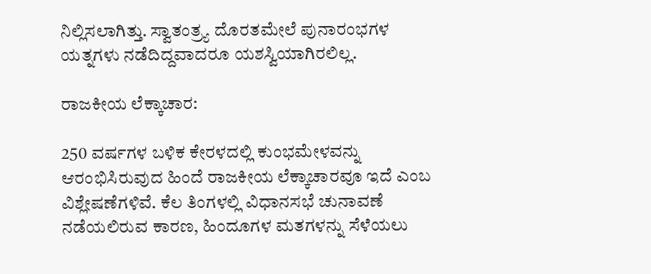ನಿಲ್ಲಿಸಲಾಗಿತ್ತು. ಸ್ವಾತಂತ್ರ್ಯ ದೊರತಮೇಲೆ ಪುನಾರಂಭಗಳ ಯತ್ನಗಳು ನಡೆದಿದ್ದವಾದರೂ ಯಶಸ್ವಿಯಾಗಿರಲಿಲ್ಲ.

ರಾಜಕೀಯ ಲೆಕ್ಕಾಚಾರ:

250 ವರ್ಷಗಳ ಬಳಿಕ ಕೇರಳದಲ್ಲಿ ಕುಂಭಮೇಳವನ್ನು ಆರಂಭಿಸಿರುವುದ ಹಿಂದೆ ರಾಜಕೀಯ ಲೆಕ್ಕಾಚಾರವೂ ಇದೆ ಎಂಬ ವಿಶ್ಲೇಷಣೆಗಳಿವೆ. ಕೆಲ ತಿಂಗಳಲ್ಲಿ ವಿಧಾನಸಭೆ ಚುನಾವಣೆ ನಡೆಯಲಿರುವ ಕಾರಣ, ಹಿಂದೂಗಳ ಮತಗಳನ್ನು ಸೆಳೆಯಲು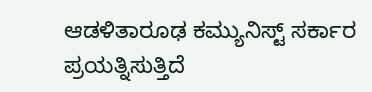ಆಡಳಿತಾರೂಢ ಕಮ್ಯುನಿಸ್ಟ್‌ ಸರ್ಕಾರ ಪ್ರಯತ್ನಿಸುತ್ತಿದೆ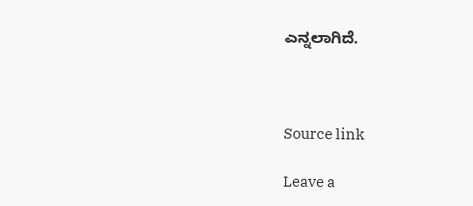ಎನ್ನಲಾಗಿದೆ.



Source link

Leave a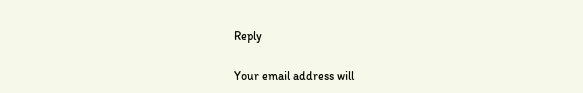Reply

Your email address will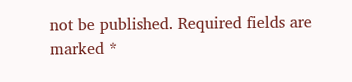not be published. Required fields are marked *